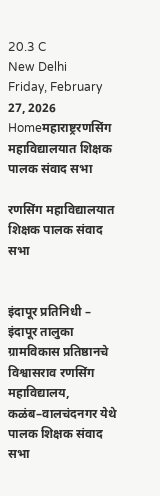20.3 C
New Delhi
Friday, February 27, 2026
Homeमहाराष्ट्ररणसिंग महाविद्यालयात शिक्षक पालक संवाद सभा

रणसिंग महाविद्यालयात शिक्षक पालक संवाद सभा


इंदापूर प्रतिनिधी –
इंदापूर तालुका ग्रामविकास प्रतिष्ठानचे विश्वासराव रणसिंग महाविद्यालय, कळंब–वालचंदनगर येथे पालक शिक्षक संवाद सभा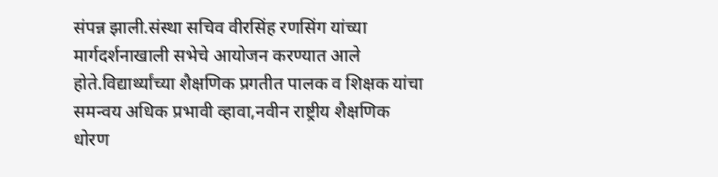संपन्न झाली.संस्था सचिव वीरसिंह रणसिंग यांच्या मार्गदर्शनाखाली सभेचे आयोजन करण्यात आले होते.विद्यार्थ्यांच्या शैक्षणिक प्रगतीत पालक व शिक्षक यांचा समन्वय अधिक प्रभावी व्हावा,नवीन राष्ट्रीय शैक्षणिक धोरण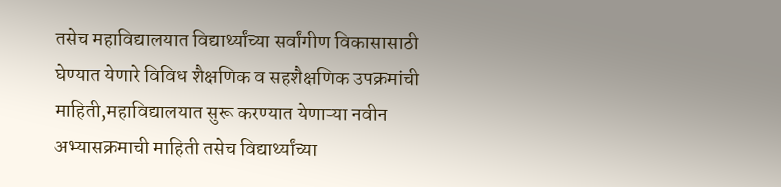तसेच महाविद्यालयात विद्यार्थ्यांच्या सर्वांगीण विकासासाठी घेण्यात येणारे विविध शैक्षणिक व सहशैक्षणिक उपक्रमांची माहिती,महाविद्यालयात सुरू करण्यात येणाऱ्या नवीन अभ्यासक्रमाची माहिती तसेच विद्यार्थ्यांच्या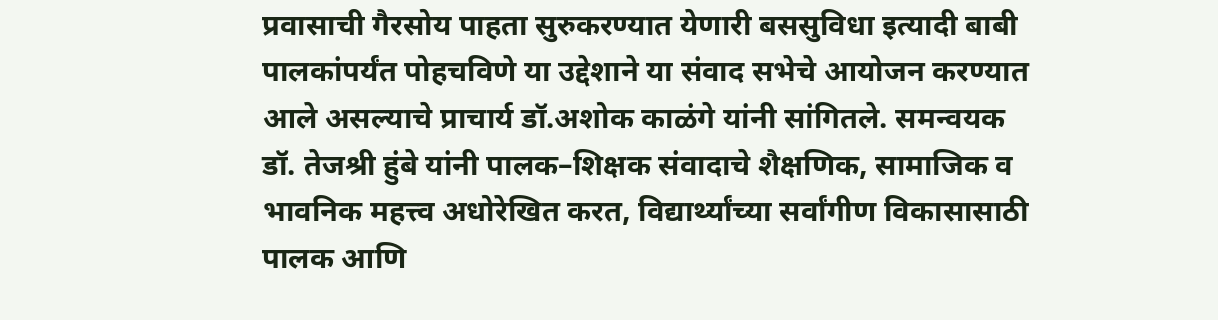प्रवासाची गैरसोय पाहता सुरुकरण्यात येणारी बससुविधा इत्यादी बाबी पालकांपर्यंत पोहचविणे या उद्देशाने या संवाद सभेचे आयोजन करण्यात आले असल्याचे प्राचार्य डॉ.अशोक काळंगे यांनी सांगितले. समन्वयक डॉ. तेजश्री हुंबे यांनी पालक–शिक्षक संवादाचे शैक्षणिक, सामाजिक व भावनिक महत्त्व अधोरेखित करत, विद्यार्थ्यांच्या सर्वांगीण विकासासाठी पालक आणि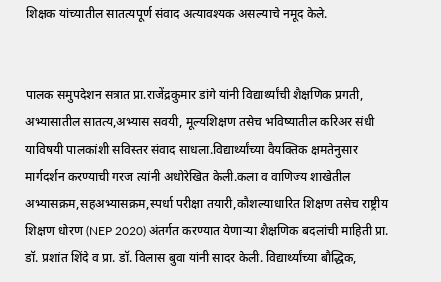शिक्षक यांच्यातील सातत्यपूर्ण संवाद अत्यावश्यक असल्याचे नमूद केले.


पालक समुपदेशन सत्रात प्रा.राजेंद्रकुमार डांगे यांनी विद्यार्थ्यांची शैक्षणिक प्रगती, अभ्यासातील सातत्य,अभ्यास सवयी, मूल्यशिक्षण तसेच भविष्यातील करिअर संधी याविषयी पालकांशी सविस्तर संवाद साधला.विद्यार्थ्यांच्या वैयक्तिक क्षमतेनुसार मार्गदर्शन करण्याची गरज त्यांनी अधोरेखित केली.कला व वाणिज्य शाखेतील अभ्यासक्रम,सहअभ्यासक्रम,स्पर्धा परीक्षा तयारी,कौशल्याधारित शिक्षण तसेच राष्ट्रीय शिक्षण धोरण (NEP 2020) अंतर्गत करण्यात येणाऱ्या शैक्षणिक बदलांची माहिती प्रा. डॉ. प्रशांत शिंदे व प्रा. डॉ. विलास बुवा यांनी सादर केली. विद्यार्थ्यांच्या बौद्धिक,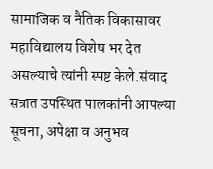सामाजिक व नैतिक विकासावर महाविद्यालय विशेष भर देत असल्याचे त्यांनी स्पष्ट केले.संवाद सत्रात उपस्थित पालकांनी आपल्या सूचना, अपेक्षा व अनुभव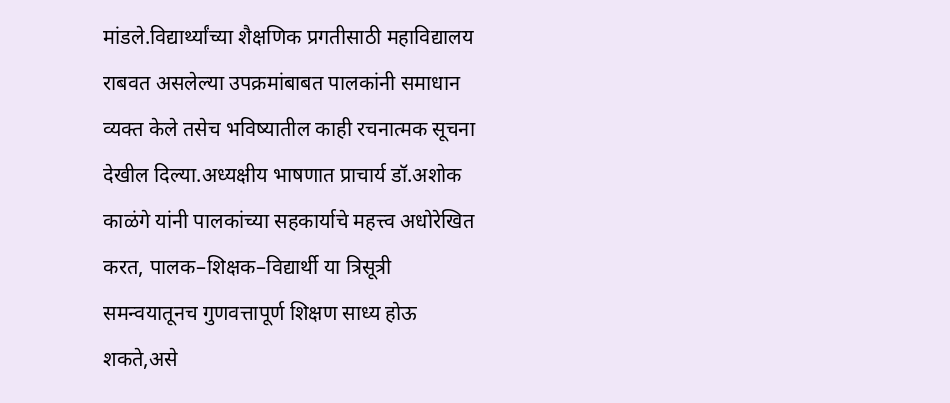मांडले.विद्यार्थ्यांच्या शैक्षणिक प्रगतीसाठी महाविद्यालय राबवत असलेल्या उपक्रमांबाबत पालकांनी समाधान व्यक्त केले तसेच भविष्यातील काही रचनात्मक सूचना देखील दिल्या.अध्यक्षीय भाषणात प्राचार्य डॉ.अशोक काळंगे यांनी पालकांच्या सहकार्याचे महत्त्व अधोरेखित करत, पालक–शिक्षक–विद्यार्थी या त्रिसूत्री समन्वयातूनच गुणवत्तापूर्ण शिक्षण साध्य होऊ शकते,असे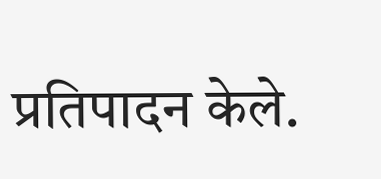प्रतिपादन केले.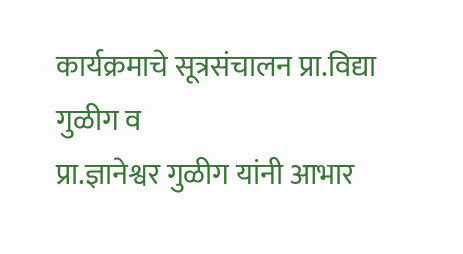कार्यक्रमाचे सूत्रसंचालन प्रा.विद्या गुळीग व
प्रा.ज्ञानेश्वर गुळीग यांनी आभार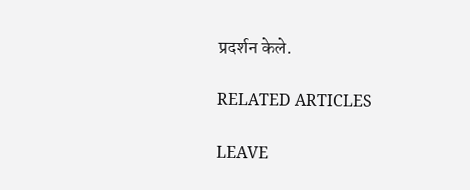प्रदर्शन केले.

RELATED ARTICLES

LEAVE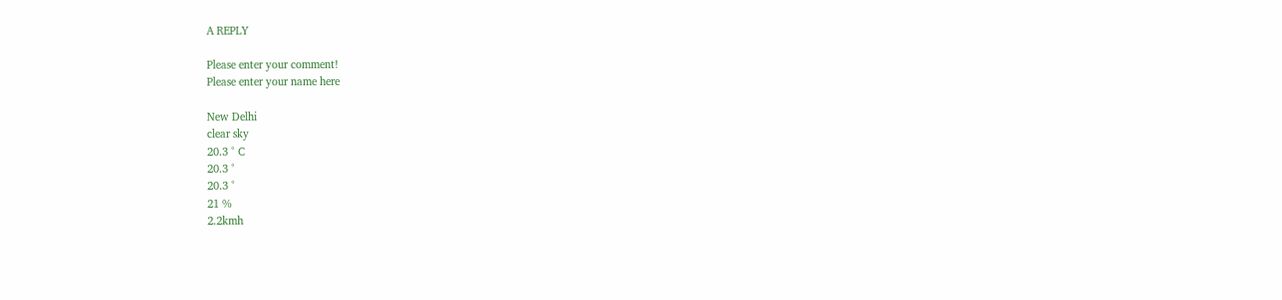A REPLY

Please enter your comment!
Please enter your name here

New Delhi
clear sky
20.3 ° C
20.3 °
20.3 °
21 %
2.2kmh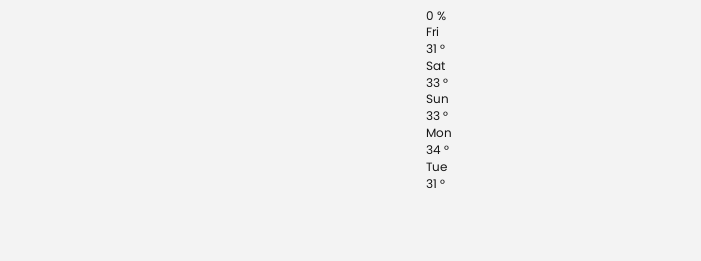0 %
Fri
31 °
Sat
33 °
Sun
33 °
Mon
34 °
Tue
31 °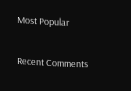Most Popular

Recent Comments